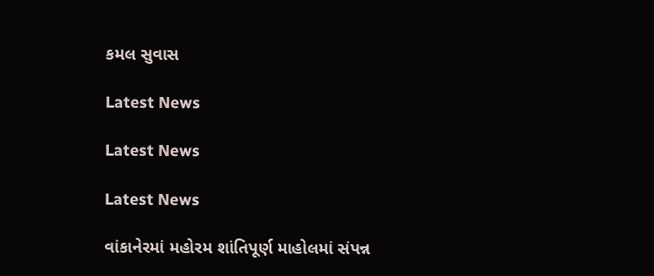કમલ સુવાસ

Latest News

Latest News

Latest News

વાંકાનેરમાં મહોરમ શાંતિપૂર્ણ માહોલમાં સંપન્ન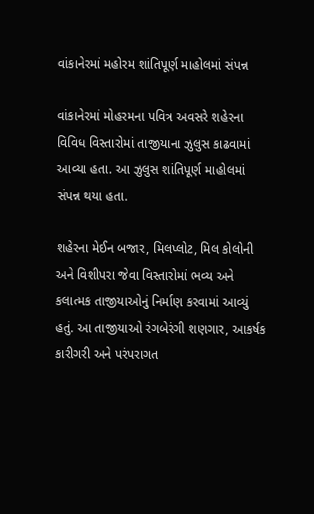વાંકાનેરમાં મહોરમ શાંતિપૂર્ણ માહોલમાં સંપન્ન

વાંકાનેરમાં મોહરમના પવિત્ર અવસરે શહેરના વિવિધ વિસ્તારોમાં તાજીયાના ઝુલુસ કાઢવામાં આવ્યા હતા. આ ઝુલુસ શાંતિપૂર્ણ માહોલમાં સંપન્ન થયા હતા.

શહેરના મેઈન બજાર, મિલપ્લોટ, મિલ કોલોની અને વિશીપરા જેવા વિસ્તારોમાં ભવ્ય અને કલાત્મક તાજીયાઓનું નિર્માણ કરવામાં આવ્યું હતું. આ તાજીયાઓ રંગબેરંગી શણગાર, આકર્ષક કારીગરી અને પરંપરાગત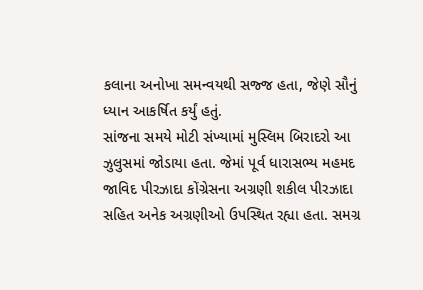કલાના અનોખા સમન્વયથી સજ્જ હતા, જેણે સૌનું ધ્યાન આકર્ષિત કર્યું હતું.
સાંજના સમયે મોટી સંખ્યામાં મુસ્લિમ બિરાદરો આ ઝુલુસમાં જોડાયા હતા. જેમાં પૂર્વ ધારાસભ્ય મહમદ જાવિદ પીરઝાદા કોંગ્રેસના અગ્રણી શકીલ પીરઝાદા સહિત અનેક અગ્રણીઓ ઉપસ્થિત રહ્યા હતા. સમગ્ર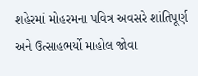શહેરમાં મોહરમના પવિત્ર અવસરે શાંતિપૂર્ણ અને ઉત્સાહભર્યો માહોલ જોવા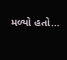મળ્યો હતો…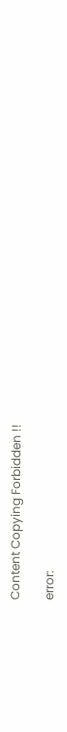Content Copying Forbidden !!

error: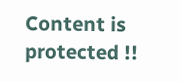Content is protected !!